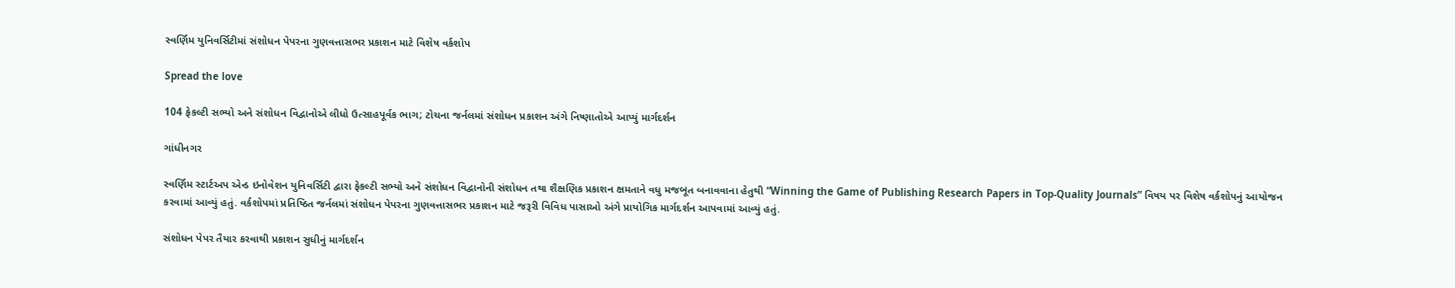સ્વર્ણિમ યુનિવર્સિટીમાં સંશોધન પેપરના ગુણવત્તાસભર પ્રકાશન માટે વિશેષ વર્કશોપ

Spread the love

104 ફેકલ્ટી સભ્યો અને સંશોધન વિદ્વાનોએ લીધો ઉત્સાહપૂર્વક ભાગ; ટોચના જર્નલમાં સંશોધન પ્રકાશન અંગે નિષ્ણાતોએ આપ્યું માર્ગદર્શન

ગાંધીનગર

સ્વર્ણિમ સ્ટાર્ટઅપ એન્ડ ઇનોવેશન યુનિવર્સિટી દ્વારા ફેકલ્ટી સભ્યો અને સંશોધન વિદ્વાનોની સંશોધન તથા શૈક્ષણિક પ્રકાશન ક્ષમતાને વધુ મજબૂત બનાવવાના હેતુથી “Winning the Game of Publishing Research Papers in Top-Quality Journals” વિષય પર વિશેષ વર્કશોપનું આયોજન કરવામાં આવ્યું હતું. વર્કશોપમાં પ્રતિષ્ઠિત જર્નલમાં સંશોધન પેપરના ગુણવત્તાસભર પ્રકાશન માટે જરૂરી વિવિધ પાસાઓ અંગે પ્રાયોગિક માર્ગદર્શન આપવામાં આવ્યું હતું.

સંશોધન પેપર તૈયાર કરવાથી પ્રકાશન સુધીનું માર્ગદર્શન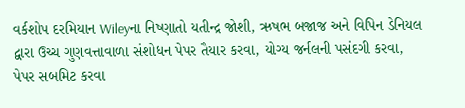વર્કશોપ દરમિયાન Wileyના નિષ્ણાતો યતીન્દ્ર જોશી, ઋષભ બજાજ અને વિપિન ડેનિયલ દ્વારા ઉચ્ચ ગુણવત્તાવાળા સંશોધન પેપર તૈયાર કરવા, યોગ્ય જર્નલની પસંદગી કરવા, પેપર સબમિટ કરવા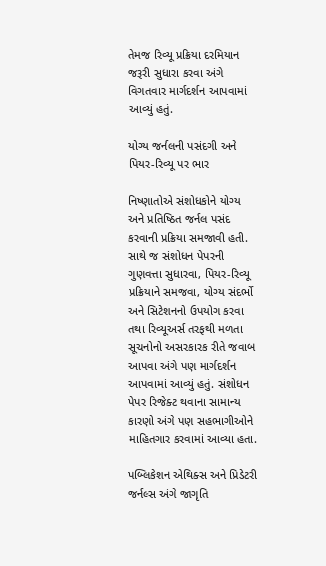તેમજ રિવ્યૂ પ્રક્રિયા દરમિયાન જરૂરી સુધારા કરવા અંગે વિગતવાર માર્ગદર્શન આપવામાં આવ્યું હતું.

યોગ્ય જર્નલની પસંદગી અને પિયર-રિવ્યૂ પર ભાર

નિષ્ણાતોએ સંશોધકોને યોગ્ય અને પ્રતિષ્ઠિત જર્નલ પસંદ કરવાની પ્રક્રિયા સમજાવી હતી. સાથે જ સંશોધન પેપરની ગુણવત્તા સુધારવા, પિયર-રિવ્યૂ પ્રક્રિયાને સમજવા, યોગ્ય સંદર્ભો અને સિટેશનનો ઉપયોગ કરવા તથા રિવ્યૂઅર્સ તરફથી મળતા સૂચનોનો અસરકારક રીતે જવાબ આપવા અંગે પણ માર્ગદર્શન આપવામાં આવ્યું હતું. સંશોધન પેપર રિજેક્ટ થવાના સામાન્ય કારણો અંગે પણ સહભાગીઓને માહિતગાર કરવામાં આવ્યા હતા.

પબ્લિકેશન એથિક્સ અને પ્રિડેટરી જર્નલ્સ અંગે જાગૃતિ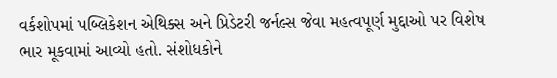વર્કશોપમાં પબ્લિકેશન એથિક્સ અને પ્રિડેટરી જર્નલ્સ જેવા મહત્વપૂર્ણ મુદ્દાઓ પર વિશેષ ભાર મૂકવામાં આવ્યો હતો. સંશોધકોને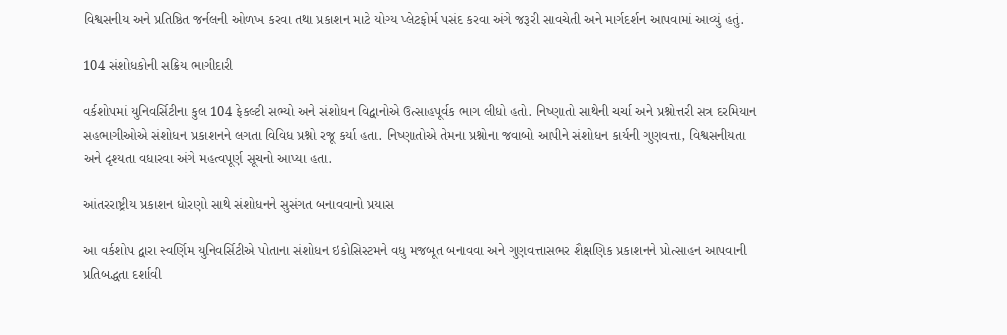વિશ્વસનીય અને પ્રતિષ્ઠિત જર્નલની ઓળખ કરવા તથા પ્રકાશન માટે યોગ્ય પ્લેટફોર્મ પસંદ કરવા અંગે જરૂરી સાવચેતી અને માર્ગદર્શન આપવામાં આવ્યું હતું.

104 સંશોધકોની સક્રિય ભાગીદારી

વર્કશોપમાં યુનિવર્સિટીના કુલ 104 ફેકલ્ટી સભ્યો અને સંશોધન વિદ્વાનોએ ઉત્સાહપૂર્વક ભાગ લીધો હતો. નિષ્ણાતો સાથેની ચર્ચા અને પ્રશ્નોત્તરી સત્ર દરમિયાન સહભાગીઓએ સંશોધન પ્રકાશનને લગતા વિવિધ પ્રશ્નો રજૂ કર્યા હતા. નિષ્ણાતોએ તેમના પ્રશ્નોના જવાબો આપીને સંશોધન કાર્યની ગુણવત્તા, વિશ્વસનીયતા અને દૃશ્યતા વધારવા અંગે મહત્વપૂર્ણ સૂચનો આપ્યા હતા.

આંતરરાષ્ટ્રીય પ્રકાશન ધોરણો સાથે સંશોધનને સુસંગત બનાવવાનો પ્રયાસ

આ વર્કશોપ દ્વારા સ્વર્ણિમ યુનિવર્સિટીએ પોતાના સંશોધન ઇકોસિસ્ટમને વધુ મજબૂત બનાવવા અને ગુણવત્તાસભર શૈક્ષણિક પ્રકાશનને પ્રોત્સાહન આપવાની પ્રતિબદ્ધતા દર્શાવી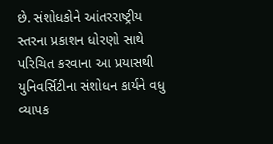છે. સંશોધકોને આંતરરાષ્ટ્રીય સ્તરના પ્રકાશન ધોરણો સાથે પરિચિત કરવાના આ પ્રયાસથી યુનિવર્સિટીના સંશોધન કાર્યને વધુ વ્યાપક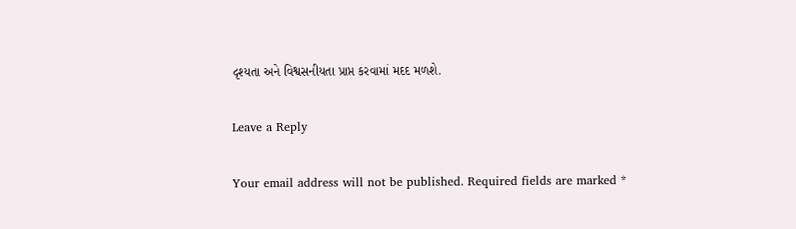દૃશ્યતા અને વિશ્વસનીયતા પ્રાપ્ત કરવામાં મદદ મળશે.

Leave a Reply

Your email address will not be published. Required fields are marked *